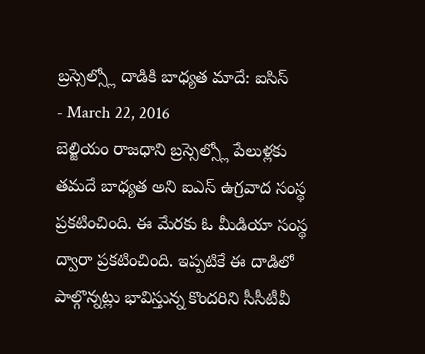బ్రస్సెల్స్లో దాడికి బాధ్యత మాదే: ఐసిస్
- March 22, 2016
బెల్జియం రాజధాని బ్రస్సెల్స్లో పేలుళ్లకు తమదే బాధ్యత అని ఐఎస్ ఉగ్రవాద సంస్థ ప్రకటించింది. ఈ మేరకు ఓ మీడియా సంస్థ ద్వారా ప్రకటించింది. ఇప్పటికే ఈ దాడిలో పాల్గొన్నట్లు భావిస్తున్న కొందరిని సీసీటీవీ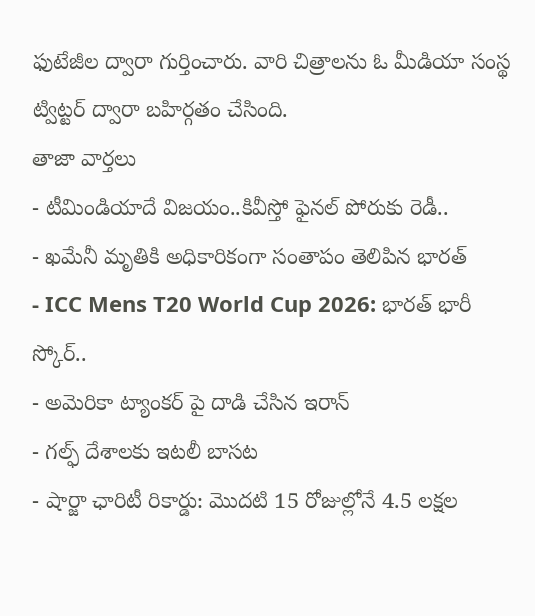ఫుటేజీల ద్వారా గుర్తించారు. వారి చిత్రాలను ఓ మీడియా సంస్థ ట్విట్టర్ ద్వారా బహిర్గతం చేసింది.
తాజా వార్తలు
- టీమిండియాదే విజయం..కివీస్తో ఫైనల్ పోరుకు రెడీ..
- ఖమేనీ మృతికి అధికారికంగా సంతాపం తెలిపిన భారత్
- ICC Mens T20 World Cup 2026: భారత్ భారీ స్కోర్..
- అమెరికా ట్యాంకర్ పై దాడి చేసిన ఇరాన్
- గల్ఫ్ దేశాలకు ఇటలీ బాసట
- షార్జా ఛారిటీ రికార్డు: మొదటి 15 రోజుల్లోనే 4.5 లక్షల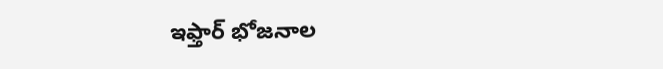ఇఫ్తార్ భోజనాల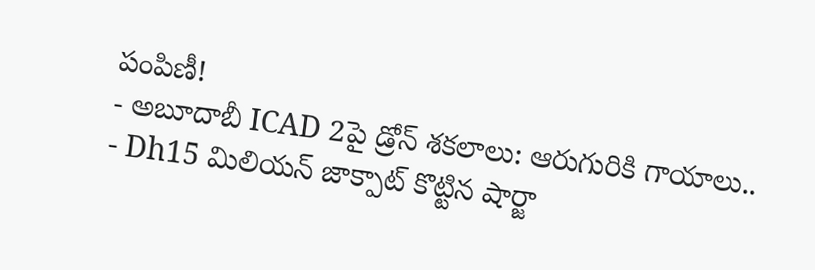పంపిణీ!
- అబూదాబీ ICAD 2పై డ్రోన్ శకలాలు: ఆరుగురికి గాయాలు..
- Dh15 మిలియన్ జాక్పాట్ కొట్టిన షార్జా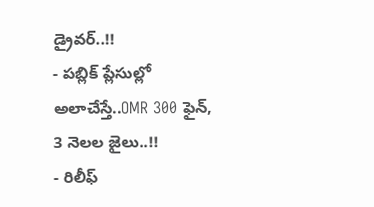డ్రైవర్..!!
- పబ్లిక్ ప్లేసుల్లో అలాచేస్తే..OMR 300 ఫైన్, 3 నెలల జైలు..!!
- రిలీఫ్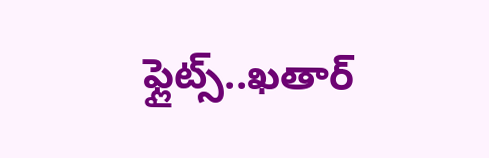ఫ్లైట్స్..ఖతార్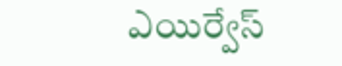ఎయిర్వేస్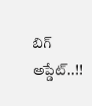బిగ్ అప్డేట్..!!